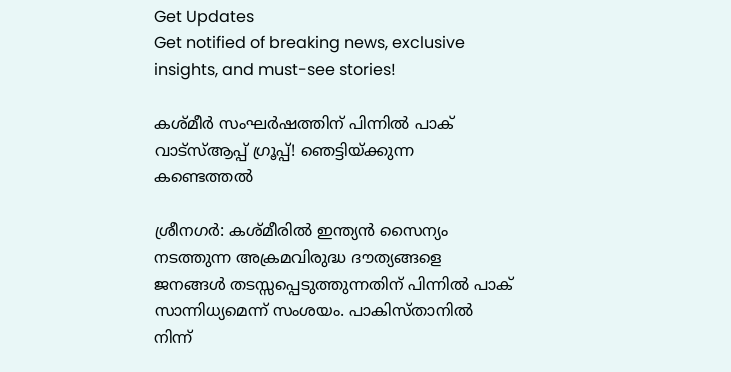Get Updates
Get notified of breaking news, exclusive insights, and must-see stories!

കശ്മീര്‍ സംഘര്‍ഷത്തിന് പിന്നില്‍ പാക് വാട്‌സ്ആപ്പ് ഗ്രൂപ്പ്! ഞെട്ടിയ്ക്കുന്ന കണ്ടെത്തല്‍

ശ്രീനഗര്‍: കശ്മീരില്‍ ഇന്ത്യന്‍ സൈന്യം നടത്തുന്ന അക്രമവിരുദ്ധ ദൗത്യങ്ങളെ ജനങ്ങള്‍ തടസ്സപ്പെടുത്തുന്നതിന് പിന്നില്‍ പാക് സാന്നിധ്യമെന്ന് സംശയം. പാകിസ്താനില്‍ നിന്ന്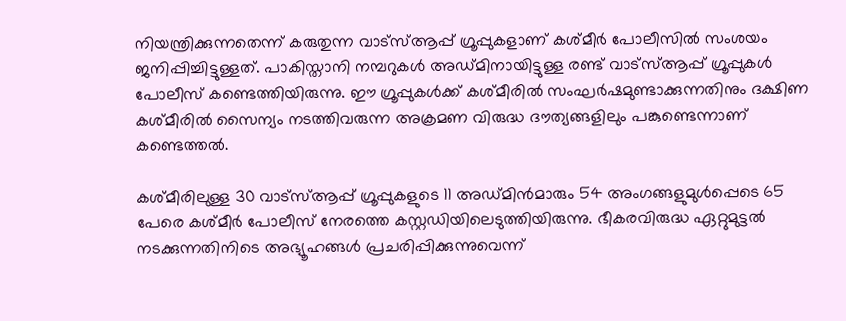നിയന്ത്രിക്കുന്നതെന്ന് കരുതുന്ന വാട്‌സ്ആപ്പ് ഗ്രൂപ്പുകളാണ് കശ്മീര്‍ പോലീസില്‍ സംശയം ജനിപ്പിച്ചിട്ടുള്ളത്. പാകിസ്താനി നമ്പറുകള്‍ അഡ്മിനായിട്ടുള്ള രണ്ട് വാട്‌സ്ആപ്പ് ഗ്രൂപ്പുകള്‍ പോലീസ് കണ്ടെത്തിയിരുന്നു. ഈ ഗ്രൂപ്പുകള്‍ക്ക് കശ്മീരില്‍ സംഘര്‍ഷമുണ്ടാക്കുന്നതിനും ദക്ഷിണ കശ്മീരില്‍ സൈന്യം നടത്തിവരുന്ന അക്രമണ വിരുദ്ധ ദൗത്യങ്ങളിലും പങ്കുണ്ടെന്നാണ് കണ്ടെത്തല്‍.

കശ്മീരിലുള്ള 30 വാട്‌സ്ആപ്പ് ഗ്രൂപ്പുകളുടെ 11 അഡ്മിന്‍മാരും 54 അംഗങ്ങളുമുള്‍പ്പെടെ 65 പേരെ കശ്മീര്‍ പോലീസ് നേരത്തെ കസ്റ്റഡിയിലെടുത്തിയിരുന്നു. ഭീകരവിരുദ്ധ ഏറ്റുമുട്ടല്‍ നടക്കുന്നതിനിടെ അഭ്യൂഹങ്ങള്‍ പ്രചരിപ്പിക്കുന്നുവെന്ന്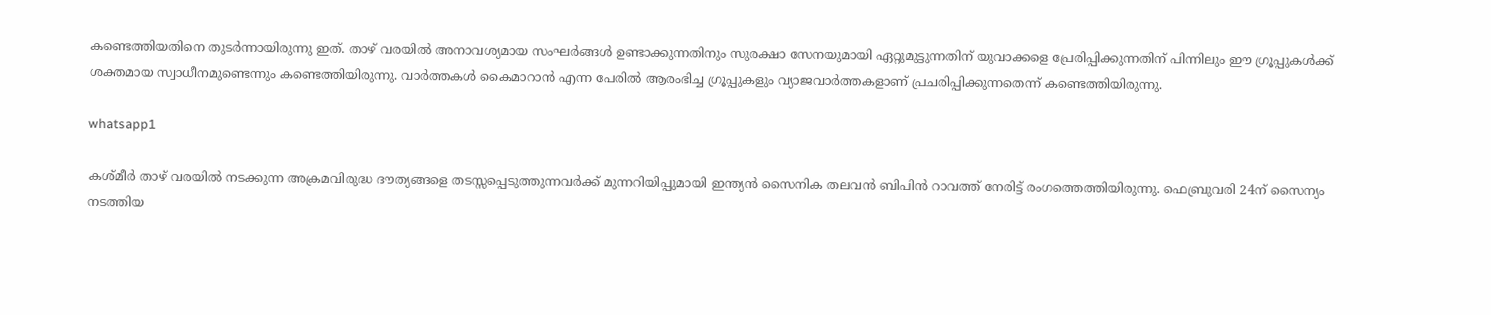കണ്ടെത്തിയതിനെ തുടര്‍ന്നായിരുന്നു ഇത്. താഴ് വരയില്‍ അനാവശ്യമായ സംഘര്‍ങ്ങള്‍ ഉണ്ടാക്കുന്നതിനും സുരക്ഷാ സേനയുമായി ഏറ്റുമുട്ടുന്നതിന് യുവാക്കളെ പ്രേരിപ്പിക്കുന്നതിന് പിന്നിലും ഈ ഗ്രൂപ്പുകള്‍ക്ക് ശക്തമായ സ്വാധീനമുണ്ടെന്നും കണ്ടെത്തിയിരുന്നു. വാര്‍ത്തകള്‍ കൈമാറാന്‍ എന്ന പേരില്‍ ആരംഭിച്ച ഗ്രൂപ്പുകളും വ്യാജവാര്‍ത്തകളാണ് പ്രചരിപ്പിക്കുന്നതെന്ന് കണ്ടെത്തിയിരുന്നു.

whatsapp1

കശ്മീര്‍ താഴ് വരയില്‍ നടക്കുന്ന അക്രമവിരുദ്ധ ദൗത്യങ്ങളെ തടസ്സപ്പെടുത്തുന്നവര്‍ക്ക് മുന്നറിയിപ്പുമായി ഇന്ത്യന്‍ സൈനിക തലവന്‍ ബിപിന്‍ റാവത്ത് നേരിട്ട് രംഗത്തെത്തിയിരുന്നു. ഫെബ്രുവരി 24ന് സൈന്യം നടത്തിയ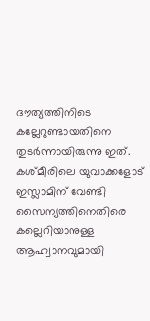ദൗത്യത്തിനിടെ കല്ലേറുണ്ടായതിനെ തുടര്‍ന്നായിരുന്നു ഇത്. കശ്മീരിലെ യുവാക്കളോട് ഇസ്ലാമിന് വേണ്ടി സൈന്യത്തിനെതിരെ കല്ലെറിയാനുള്ള ആഹ്വാനവുമായി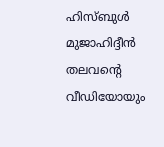ഹിസ്ബുള്‍ മുജാഹിദ്ദീന്‍ തലവന്റെ വീഡിയോയും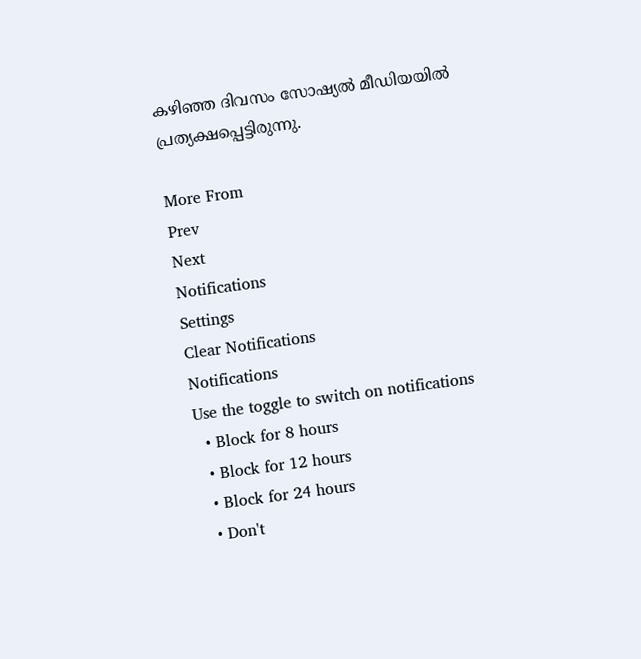കഴിഞ്ഞ ദിവസം സോഷ്യല്‍ മീഡിയയില്‍ പ്രത്യക്ഷപ്പെട്ടിരുന്നു.

More From
Prev
Next
Notifications
Settings
Clear Notifications
Notifications
Use the toggle to switch on notifications
  • Block for 8 hours
  • Block for 12 hours
  • Block for 24 hours
  • Don't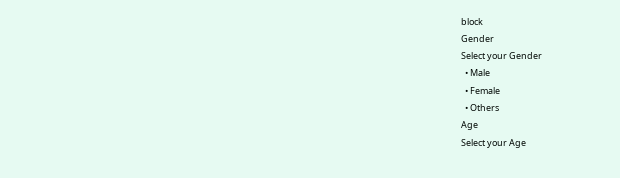block
Gender
Select your Gender
  • Male
  • Female
  • Others
Age
Select your Age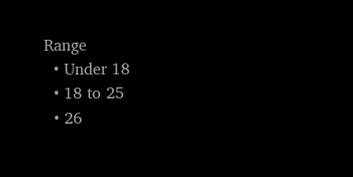Range
  • Under 18
  • 18 to 25
  • 26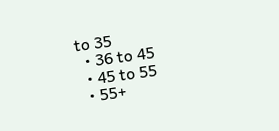to 35
  • 36 to 45
  • 45 to 55
  • 55+